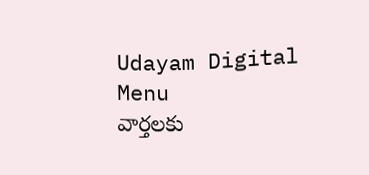Udayam Digital
Menu
వార్తలకు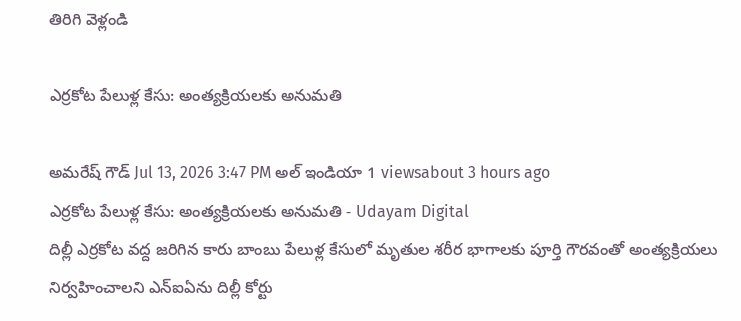తిరిగి వెళ్లండి

ఎర్రకోట పేలుళ్ల కేసు: అంత్యక్రియలకు అనుమతి

అమరేష్ గౌడ్ Jul 13, 2026 3:47 PM అల్ ఇండియా 1 viewsabout 3 hours ago
ఎర్రకోట పేలుళ్ల కేసు: అంత్యక్రియలకు అనుమతి - Udayam Digital
దిల్లీ ఎర్రకోట వద్ద జరిగిన కారు బాంబు పేలుళ్ల కేసులో మృతుల శరీర భాగాలకు పూర్తి గౌరవంతో అంత్యక్రియలు నిర్వహించాలని ఎన్‌ఐఏను దిల్లీ కోర్టు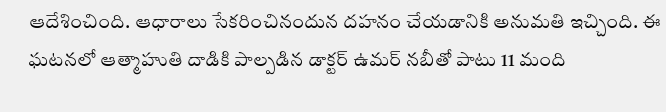ఆదేశించింది. ఆధారాలు సేకరించినందున దహనం చేయడానికి అనుమతి ఇచ్చింది. ఈ ఘటనలో ఆత్మాహుతి దాడికి పాల్పడిన డాక్టర్ ఉమర్ నబీతో పాటు 11 మంది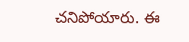చనిపోయారు. ఈ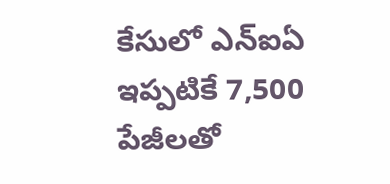కేసులో ఎన్ఐఏ ఇప్పటికే 7,500 పేజీలతో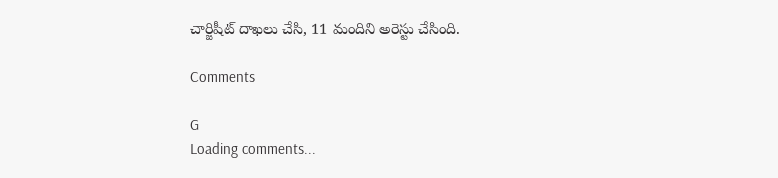చార్జిషీట్ దాఖలు చేసి, 11 మందిని అరెస్టు చేసింది.

Comments

G
Loading comments...